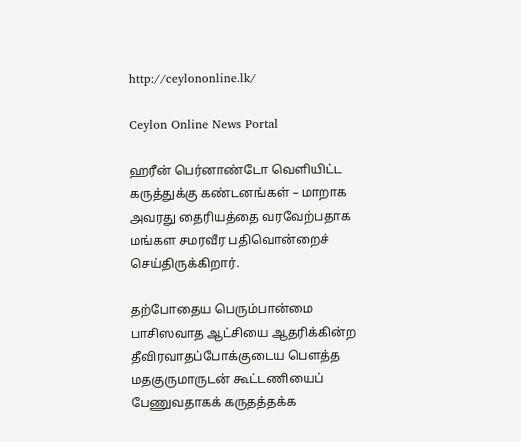http://ceylononline.lk/

Ceylon Online News Portal

ஹரீன் பெர்னாண்டோ வெளியிட்ட கருத்துக்கு கண்டனங்கள் – மாறாக அவரது தைரியத்தை வரவேற்பதாக மங்கள சமரவீர பதிவொன்றைச் செய்திருக்கிறார்.

தற்போதைய பெரும்பான்மை பாசிஸவாத ஆட்சியை ஆதரிக்கின்ற தீவிரவாதப்போக்குடைய பௌத்த மதகுருமாருடன் கூட்டணியைப் பேணுவதாகக் கருதத்தக்க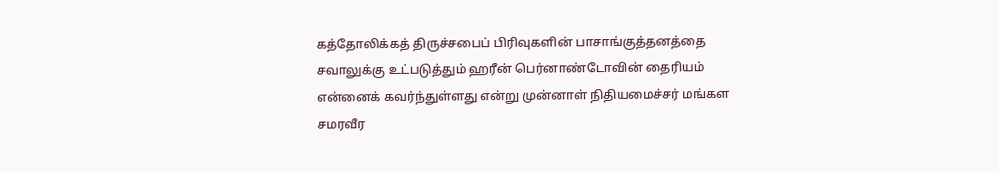கத்தோலிக்கத் திருச்சபைப் பிரிவுகளின் பாசாங்குத்தனத்தை சவாலுக்கு உட்படுத்தும் ஹரீன் பெர்னாண்டோவின் தைரியம் என்னைக் கவர்ந்துள்ளது என்று முன்னாள் நிதியமைச்சர் மங்கள சமரவீர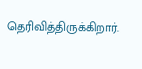தெரிவித்திருக்கிறார்.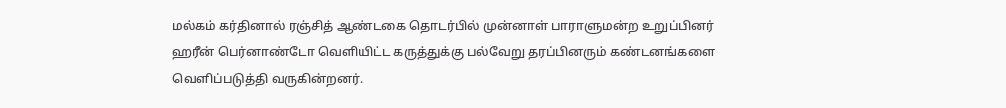மல்கம் கர்தினால் ரஞ்சித் ஆண்டகை தொடர்பில் முன்னாள் பாராளுமன்ற உறுப்பினர் ஹரீன் பெர்னாண்டோ வெளியிட்ட கருத்துக்கு பல்வேறு தரப்பினரும் கண்டனங்களை வெளிப்படுத்தி வருகின்றனர்.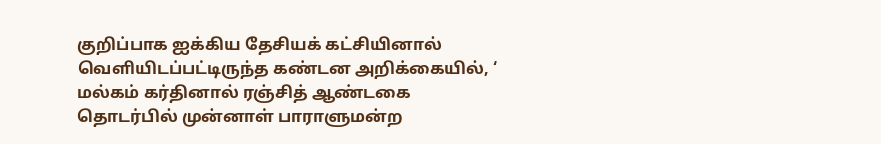குறிப்பாக ஐக்கிய தேசியக் கட்சியினால் வெளியிடப்பட்டிருந்த கண்டன அறிக்கையில், ‘ மல்கம் கர்தினால் ரஞ்சித் ஆண்டகை தொடர்பில் முன்னாள் பாராளுமன்ற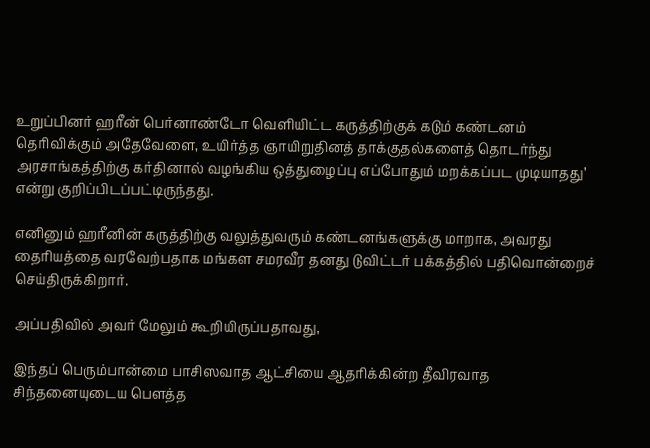உறுப்பினர் ஹரீன் பெர்னாண்டோ வெளியிட்ட கருத்திற்குக் கடும் கண்டனம் தெரிவிக்கும் அதேவேளை, உயிர்த்த ஞாயிறுதினத் தாக்குதல்களைத் தொடர்ந்து அரசாங்கத்திற்கு கர்தினால் வழங்கிய ஒத்துழைப்பு எப்போதும் மறக்கப்பட முடியாதது’ என்று குறிப்பிடப்பட்டிருந்தது.

எனினும் ஹரீனின் கருத்திற்கு வலுத்துவரும் கண்டனங்களுக்கு மாறாக, அவரது தைரியத்தை வரவேற்பதாக மங்கள சமரவீர தனது டுவிட்டர் பக்கத்தில் பதிவொன்றைச் செய்திருக்கிறார்.

அப்பதிவில் அவர் மேலும் கூறியிருப்பதாவது,

இந்தப் பெரும்பான்மை பாசிஸவாத ஆட்சியை ஆதரிக்கின்ற தீவிரவாத சிந்தனையுடைய பௌத்த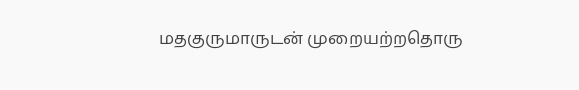மதகுருமாருடன் முறையற்றதொரு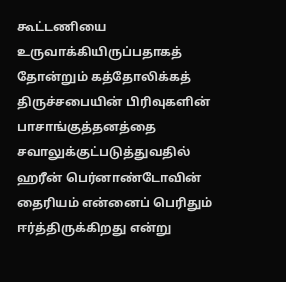கூட்டணியை உருவாக்கியிருப்பதாகத் தோன்றும் கத்தோலிக்கத் திருச்சபையின் பிரிவுகளின் பாசாங்குத்தனத்தை சவாலுக்குட்படுத்துவதில் ஹரீன் பெர்னாண்டோவின் தைரியம் என்னைப் பெரிதும் ஈர்த்திருக்கிறது என்று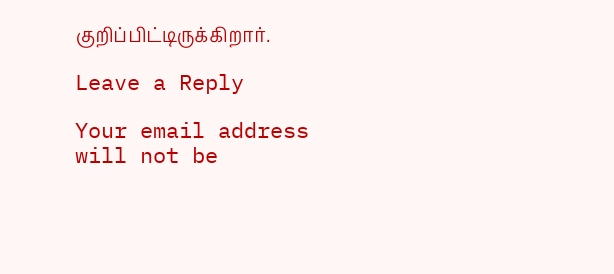குறிப்பிட்டிருக்கிறார்.

Leave a Reply

Your email address will not be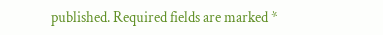published. Required fields are marked *